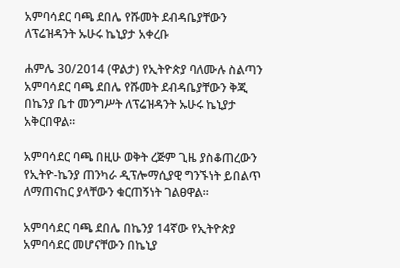አምባሳደር ባጫ ደበሌ የሹመት ደብዳቤያቸውን ለፕሬዝዳንት ኡሁሩ ኬኒያታ አቀረቡ

ሐምሌ 30/2014 (ዋልታ) የኢትዮጵያ ባለሙሉ ስልጣን አምባሳደር ባጫ ደበሌ የሹመት ደብዳቤያቸውን ቅጂ በኬንያ ቤተ መንግሥት ለፕሬዝዳንት ኡሁሩ ኬኒያታ አቅርበዋል።

አምባሳደር ባጫ በዚሁ ወቅት ረጅም ጊዜ ያስቆጠረውን የኢትዮ-ኬንያ ጠንካራ ዲፕሎማሲያዊ ግንኙነት ይበልጥ ለማጠናከር ያላቸውን ቁርጠኝነት ገልፀዋል።

አምባሳደር ባጫ ደበሌ በኬንያ 14ኛው የኢትዮጵያ አምባሳደር መሆናቸውን በኬኒያ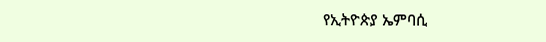የኢትዮጵያ ኤምባሲ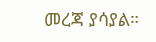መረጃ ያሳያል።